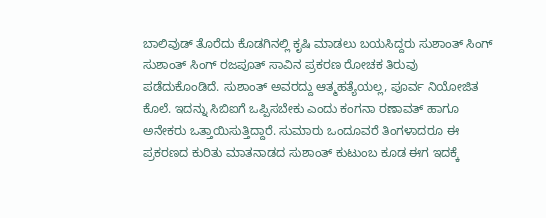ಬಾಲಿವುಡ್ ತೊರೆದು ಕೊಡಗಿನಲ್ಲಿ ಕೃಷಿ ಮಾಡಲು ಬಯಸಿದ್ದರು ಸುಶಾಂತ್ ಸಿಂಗ್
ಸುಶಾಂತ್ ಸಿಂಗ್ ರಜಪೂತ್ ಸಾವಿನ ಪ್ರಕರಣ ರೋಚಕ ತಿರುವು ಪಡೆದುಕೊಂಡಿದೆ. ಸುಶಾಂತ್ ಅವರದ್ದು ಆತ್ಮಹತ್ಯೆಯಲ್ಲ, ಪೂರ್ವ ನಿಯೋಜಿತ ಕೊಲೆ. ಇದನ್ನು ಸಿಬಿಐಗೆ ಒಪ್ಪಿಸಬೇಕು ಎಂದು ಕಂಗನಾ ರಣಾವತ್ ಹಾಗೂ ಅನೇಕರು ಒತ್ತಾಯಿಸುತ್ತಿದ್ದಾರೆ. ಸುಮಾರು ಒಂದೂವರೆ ತಿಂಗಳಾದರೂ ಈ ಪ್ರಕರಣದ ಕುರಿತು ಮಾತನಾಡದ ಸುಶಾಂತ್ ಕುಟುಂಬ ಕೂಡ ಈಗ ಇದಕ್ಕೆ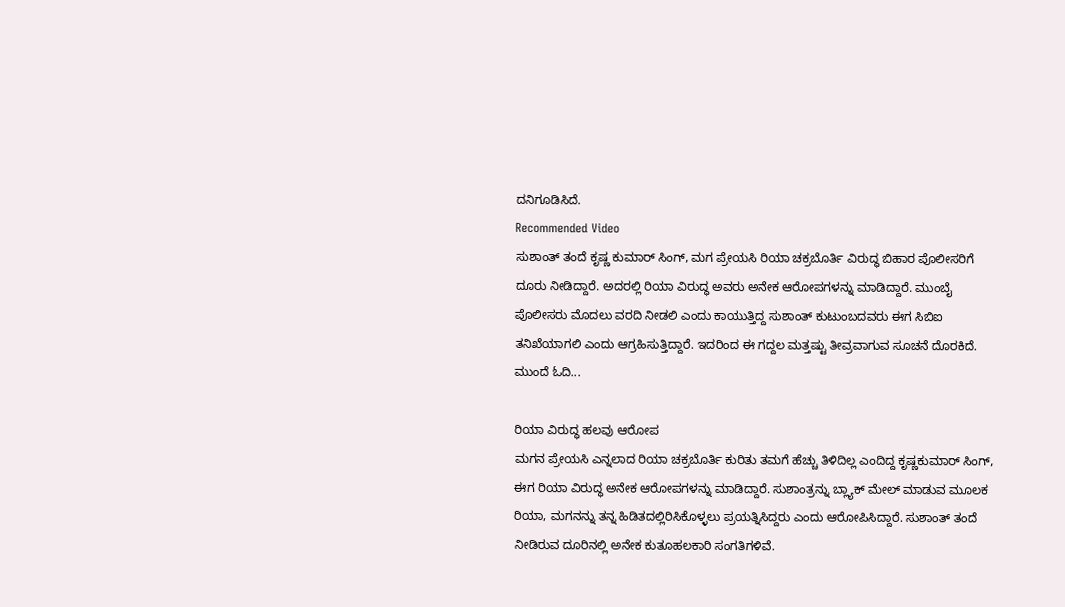ದನಿಗೂಡಿಸಿದೆ.
Recommended Video
ಸುಶಾಂತ್ ತಂದೆ ಕೃಷ್ಣ ಕುಮಾರ್ ಸಿಂಗ್, ಮಗ ಪ್ರೇಯಸಿ ರಿಯಾ ಚಕ್ರಬೊರ್ತಿ ವಿರುದ್ಧ ಬಿಹಾರ ಪೊಲೀಸರಿಗೆ ದೂರು ನೀಡಿದ್ದಾರೆ. ಅದರಲ್ಲಿ ರಿಯಾ ವಿರುದ್ಧ ಅವರು ಅನೇಕ ಆರೋಪಗಳನ್ನು ಮಾಡಿದ್ದಾರೆ. ಮುಂಬೈ ಪೊಲೀಸರು ಮೊದಲು ವರದಿ ನೀಡಲಿ ಎಂದು ಕಾಯುತ್ತಿದ್ದ ಸುಶಾಂತ್ ಕುಟುಂಬದವರು ಈಗ ಸಿಬಿಐ ತನಿಖೆಯಾಗಲಿ ಎಂದು ಆಗ್ರಹಿಸುತ್ತಿದ್ದಾರೆ. ಇದರಿಂದ ಈ ಗದ್ದಲ ಮತ್ತಷ್ಟು ತೀವ್ರವಾಗುವ ಸೂಚನೆ ದೊರಕಿದೆ. ಮುಂದೆ ಓದಿ...

ರಿಯಾ ವಿರುದ್ಧ ಹಲವು ಆರೋಪ
ಮಗನ ಪ್ರೇಯಸಿ ಎನ್ನಲಾದ ರಿಯಾ ಚಕ್ರಬೊರ್ತಿ ಕುರಿತು ತಮಗೆ ಹೆಚ್ಚು ತಿಳಿದಿಲ್ಲ ಎಂದಿದ್ದ ಕೃಷ್ಣಕುಮಾರ್ ಸಿಂಗ್, ಈಗ ರಿಯಾ ವಿರುದ್ಧ ಅನೇಕ ಆರೋಪಗಳನ್ನು ಮಾಡಿದ್ದಾರೆ. ಸುಶಾಂತ್ರನ್ನು ಬ್ಲ್ಯಾಕ್ ಮೇಲ್ ಮಾಡುವ ಮೂಲಕ ರಿಯಾ, ಮಗನನ್ನು ತನ್ನ ಹಿಡಿತದಲ್ಲಿರಿಸಿಕೊಳ್ಳಲು ಪ್ರಯತ್ನಿಸಿದ್ದರು ಎಂದು ಆರೋಪಿಸಿದ್ದಾರೆ. ಸುಶಾಂತ್ ತಂದೆ ನೀಡಿರುವ ದೂರಿನಲ್ಲಿ ಅನೇಕ ಕುತೂಹಲಕಾರಿ ಸಂಗತಿಗಳಿವೆ.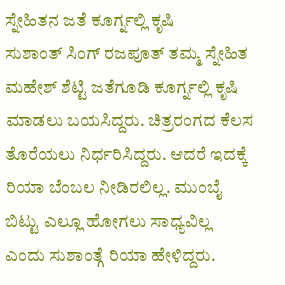ಸ್ನೇಹಿತನ ಜತೆ ಕೂರ್ಗ್ನಲ್ಲಿ ಕೃಷಿ
ಸುಶಾಂತ್ ಸಿಂಗ್ ರಜಪೂತ್ ತಮ್ಮ ಸ್ನೇಹಿತ ಮಹೇಶ್ ಶೆಟ್ಟಿ ಜತೆಗೂಡಿ ಕೂರ್ಗ್ನಲ್ಲಿ ಕೃಷಿ ಮಾಡಲು ಬಯಸಿದ್ದರು. ಚಿತ್ರರಂಗದ ಕೆಲಸ ತೊರೆಯಲು ನಿರ್ಧರಿಸಿದ್ದರು. ಆದರೆ ಇದಕ್ಕೆ ರಿಯಾ ಬೆಂಬಲ ನೀಡಿರಲಿಲ್ಲ. ಮುಂಬೈ ಬಿಟ್ಟು ಎಲ್ಲೂ ಹೋಗಲು ಸಾಧ್ಯವಿಲ್ಲ ಎಂದು ಸುಶಾಂತ್ಗೆ ರಿಯಾ ಹೇಳಿದ್ದರು.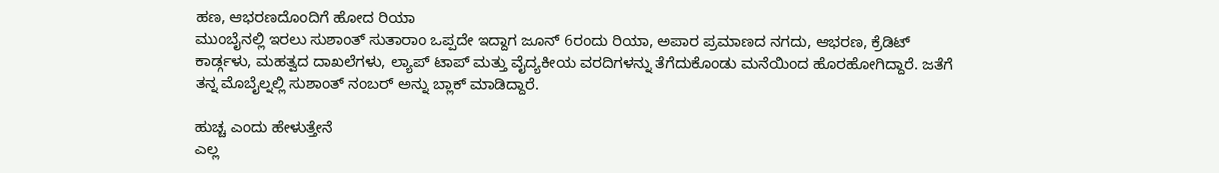ಹಣ, ಆಭರಣದೊಂದಿಗೆ ಹೋದ ರಿಯಾ
ಮುಂಬೈನಲ್ಲಿ ಇರಲು ಸುಶಾಂತ್ ಸುತಾರಾಂ ಒಪ್ಪದೇ ಇದ್ದಾಗ ಜೂನ್ 6ರಂದು ರಿಯಾ, ಅಪಾರ ಪ್ರಮಾಣದ ನಗದು, ಆಭರಣ, ಕ್ರೆಡಿಟ್ ಕಾರ್ಡ್ಗಳು, ಮಹತ್ವದ ದಾಖಲೆಗಳು, ಲ್ಯಾಪ್ ಟಾಪ್ ಮತ್ತು ವೈದ್ಯಕೀಯ ವರದಿಗಳನ್ನು ತೆಗೆದುಕೊಂಡು ಮನೆಯಿಂದ ಹೊರಹೋಗಿದ್ದಾರೆ. ಜತೆಗೆ ತನ್ನ ಮೊಬೈಲ್ನಲ್ಲಿ ಸುಶಾಂತ್ ನಂಬರ್ ಅನ್ನು ಬ್ಲಾಕ್ ಮಾಡಿದ್ದಾರೆ.

ಹುಚ್ಚ ಎಂದು ಹೇಳುತ್ತೇನೆ
ಎಲ್ಲ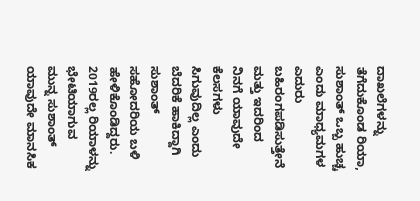ದಾಖಲೆಗಳನ್ನು ತೆಗೆದುಕೊಂಡ ರಿಯಾ, ಸುಶಾಂತ್ ಒಬ್ಬ ಹುಚ್ಚ ಎಂದು ಮಾಧ್ಯಮಗಳ ಎದುರು ಬಹಿರಂಗಪಡಿಸುತ್ತೇನೆ ಮತ್ತು ಇದರಿಂದ ನಿನಗೆ ಯಾವುದೇ ಕೆಲಸಗಳು ಸಿಗುವುದಿಲ್ಲ ಎಂದು ಬೆದರಿಕೆ ಹಾಕಿದ್ದಾಗಿ ಸುಶಾಂತ್ ಸಹೋದರಿಯ ಬಳಿ ಹೇಳಿಕೊಂಡಿದ್ದರು.
2019ರಲ್ಲ ರಿಯಾಳನ್ನು ಭೇಟಿಯಾಗುವ ಮುನ್ನ ಸುಶಾಂತ್ ಯಾವುದೇ ಮಾನಸಿಕ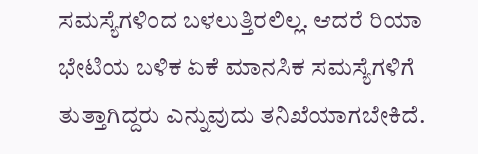ಸಮಸ್ಯೆಗಳಿಂದ ಬಳಲುತ್ತಿರಲಿಲ್ಲ. ಆದರೆ ರಿಯಾ ಭೇಟಿಯ ಬಳಿಕ ಏಕೆ ಮಾನಸಿಕ ಸಮಸ್ಯೆಗಳಿಗೆ ತುತ್ತಾಗಿದ್ದರು ಎನ್ನುವುದು ತನಿಖೆಯಾಗಬೇಕಿದೆ.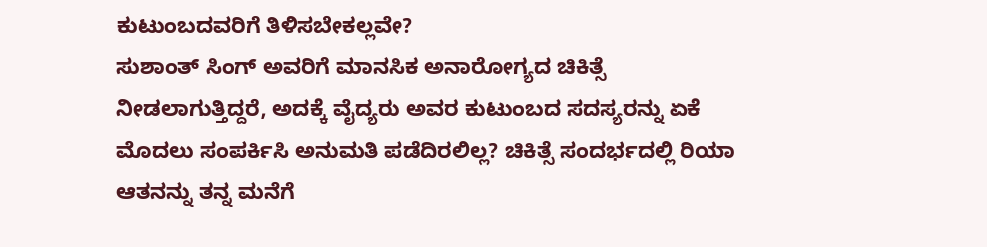ಕುಟುಂಬದವರಿಗೆ ತಿಳಿಸಬೇಕಲ್ಲವೇ?
ಸುಶಾಂತ್ ಸಿಂಗ್ ಅವರಿಗೆ ಮಾನಸಿಕ ಅನಾರೋಗ್ಯದ ಚಿಕಿತ್ಸೆ ನೀಡಲಾಗುತ್ತಿದ್ದರೆ, ಅದಕ್ಕೆ ವೈದ್ಯರು ಅವರ ಕುಟುಂಬದ ಸದಸ್ಯರನ್ನು ಏಕೆ ಮೊದಲು ಸಂಪರ್ಕಿಸಿ ಅನುಮತಿ ಪಡೆದಿರಲಿಲ್ಲ? ಚಿಕಿತ್ಸೆ ಸಂದರ್ಭದಲ್ಲಿ ರಿಯಾ ಆತನನ್ನು ತನ್ನ ಮನೆಗೆ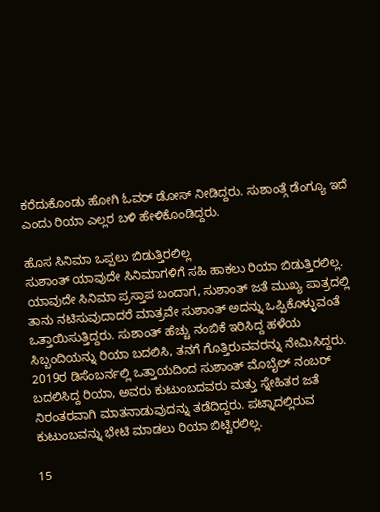ಕರೆದುಕೊಂಡು ಹೋಗಿ ಓವರ್ ಡೋಸ್ ನೀಡಿದ್ದರು. ಸುಶಾಂತ್ಗೆ ಡೆಂಗ್ಯೂ ಇದೆ ಎಂದು ರಿಯಾ ಎಲ್ಲರ ಬಳಿ ಹೇಳಿಕೊಂಡಿದ್ದರು.

ಹೊಸ ಸಿನಿಮಾ ಒಪ್ಪಲು ಬಿಡುತ್ತಿರಲಿಲ್ಲ
ಸುಶಾಂತ್ ಯಾವುದೇ ಸಿನಿಮಾಗಳಿಗೆ ಸಹಿ ಹಾಕಲು ರಿಯಾ ಬಿಡುತ್ತಿರಲಿಲ್ಲ. ಯಾವುದೇ ಸಿನಿಮಾ ಪ್ರಸ್ತಾಪ ಬಂದಾಗ, ಸುಶಾಂತ್ ಜತೆ ಮುಖ್ಯ ಪಾತ್ರದಲ್ಲಿ ತಾನು ನಟಿಸುವುದಾದರೆ ಮಾತ್ರವೇ ಸುಶಾಂತ್ ಅದನ್ನು ಒಪ್ಪಿಕೊಳ್ಳುವಂತೆ ಒತ್ತಾಯಿಸುತ್ತಿದ್ದರು. ಸುಶಾಂತ್ ಹೆಚ್ಚು ನಂಬಿಕೆ ಇರಿಸಿದ್ದ ಹಳೆಯ ಸಿಬ್ಬಂದಿಯನ್ನು ರಿಯಾ ಬದಲಿಸಿ, ತನಗೆ ಗೊತ್ತಿರುವವರನ್ನು ನೇಮಿಸಿದ್ದರು.
2019ರ ಡಿಸೆಂಬರ್ನಲ್ಲಿ ಒತ್ತಾಯದಿಂದ ಸುಶಾಂತ್ ಮೊಬೈಲ್ ನಂಬರ್ ಬದಲಿಸಿದ್ದ ರಿಯಾ, ಅವರು ಕುಟುಂಬದವರು ಮತ್ತು ಸ್ನೇಹಿತರ ಜತೆ ನಿರಂತರವಾಗಿ ಮಾತನಾಡುವುದನ್ನು ತಡೆದಿದ್ದರು. ಪಟ್ನಾದಲ್ಲಿರುವ ಕುಟುಂಬವನ್ನು ಭೇಟಿ ಮಾಡಲು ರಿಯಾ ಬಿಟ್ಟಿರಲಿಲ್ಲ.

15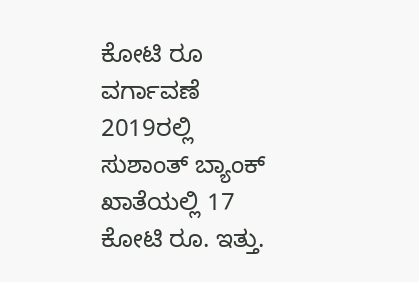ಕೋಟಿ ರೂ ವರ್ಗಾವಣೆ
2019ರಲ್ಲಿ ಸುಶಾಂತ್ ಬ್ಯಾಂಕ್ ಖಾತೆಯಲ್ಲಿ 17 ಕೋಟಿ ರೂ. ಇತ್ತು.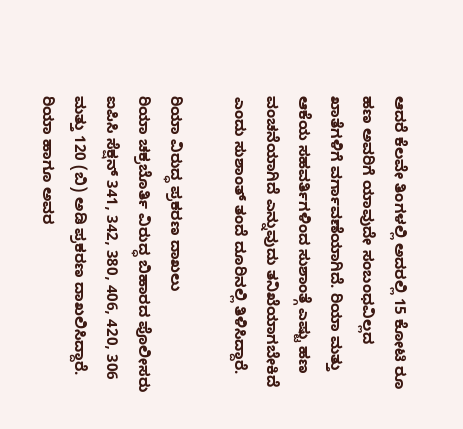ಆದರೆ ಕೆಲವೇ ತಿಂಗಳಲ್ಲಿ ಅದರಲ್ಲಿ 15 ಕೋಟಿ ರೂ ಹಣ ಅವರಿಗೆ ಯಾವುದೇ ಸಂಬಂಧವಿಲ್ಲದ ಖಾತೆಗಳಿಗೆ ವರ್ಗಾವಣೆಯಾಗಿದೆ. ರಿಯಾ ಮತ್ತು ಆಕೆಯ ಸಹವರ್ತಿಗಳಿಂದ ಸುಶಾಂತ್ಗೆ ಎಷ್ಟು ಹಣ ವಂಚನೆಯಾಗಿದೆ ಎನ್ನುವುದು ತನಿಖೆಯಾಗಬೇಕಿದೆ ಎಂದು ಸುಶಾಂತ್ ತಂದೆ ದೂರಿನಲ್ಲಿ ತಿಳಿಸಿದ್ದಾರೆ.

ರಿಯಾ ವಿರುದ್ಧ ಪ್ರಕರಣ ದಾಖಲು
ರಿಯಾ ಚಕ್ರಬೊರ್ತಿ ವಿರುದ್ಧ ಬಿಹಾರದ ಪೊಲೀಸರು ಐಪಿಸಿ ಸೆಕ್ಷನ್ 341, 342, 380, 406, 420, 306 ಮತ್ತು 120 (ಬಿ) ಅಡಿ ಪ್ರಕರಣ ದಾಖಲಿಸಿದ್ದಾರೆ. ರಿಯಾ ಹಾಗೂ ಅವರ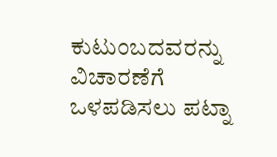ಕುಟುಂಬದವರನ್ನು ವಿಚಾರಣೆಗೆ ಒಳಪಡಿಸಲು ಪಟ್ನಾ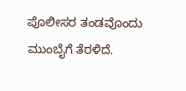ಪೊಲೀಸರ ತಂಡವೊಂದು ಮುಂಬೈಗೆ ತೆರಳಿದೆ.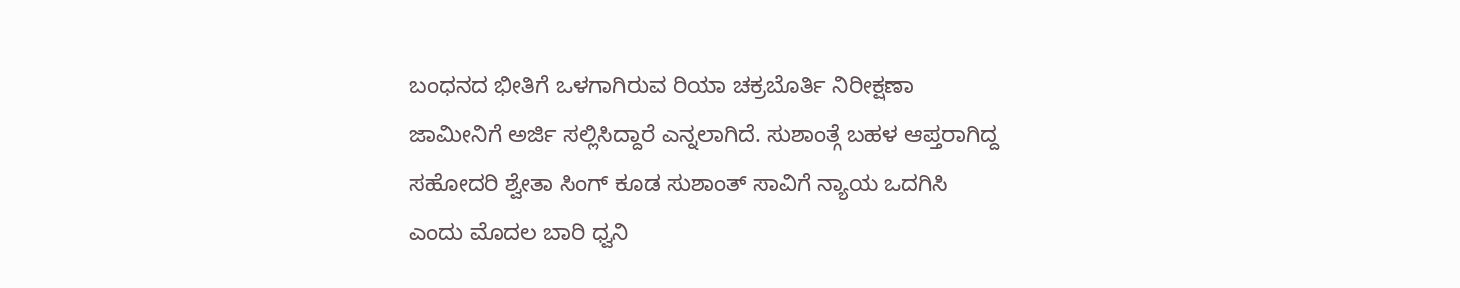ಬಂಧನದ ಭೀತಿಗೆ ಒಳಗಾಗಿರುವ ರಿಯಾ ಚಕ್ರಬೊರ್ತಿ ನಿರೀಕ್ಷಣಾ ಜಾಮೀನಿಗೆ ಅರ್ಜಿ ಸಲ್ಲಿಸಿದ್ದಾರೆ ಎನ್ನಲಾಗಿದೆ. ಸುಶಾಂತ್ಗೆ ಬಹಳ ಆಪ್ತರಾಗಿದ್ದ ಸಹೋದರಿ ಶ್ವೇತಾ ಸಿಂಗ್ ಕೂಡ ಸುಶಾಂತ್ ಸಾವಿಗೆ ನ್ಯಾಯ ಒದಗಿಸಿ ಎಂದು ಮೊದಲ ಬಾರಿ ಧ್ವನಿ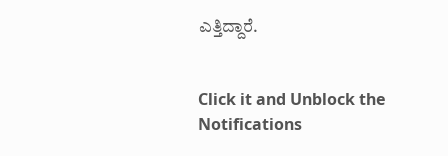ಎತ್ತಿದ್ದಾರೆ.


Click it and Unblock the Notifications